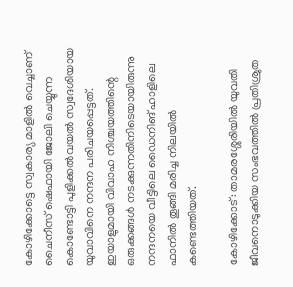കോഴിക്കോട്ടെ സ്വകാര്യ മാളിൽ വെച്ചാണ് ചൈനീസ് ഷെഫായി ജോലി ചെയ്യുന്ന കൊണ്ടോട്ടി പുളിക്കല്‍വയല്‍ സ്വദേശിയായ യുവാവിനെ നന്ദന പരിചയപ്പെട്ടത്. ഇയാളുമായി വിവാഹ നിശ്ചയത്തിന്റെ ഒരുക്കങ്ങള്‍ നടക്കുന്നതിനിടെയായിരുന്നു നന്ദനയെ വീട്ടിലെ ഡൈനിങ് ഹാളിലെ ഫാനില്‍ തൂങ്ങി മരിച്ച നിലയില്‍ കണ്ടെത്തിയത്.

കോഴിക്കോട്: താമരശ്ശേരിയില്‍ യുവതി ജീവനൊടുക്കിയ സംഭവത്തില്‍ പ്രതിശ്രുത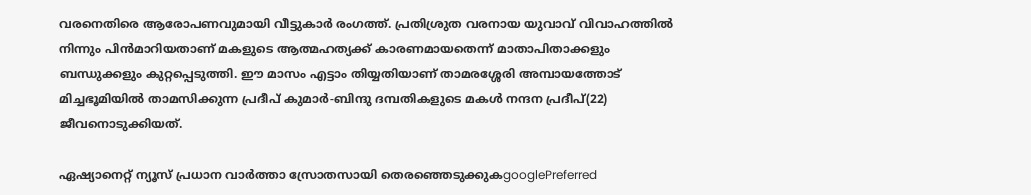വരനെതിരെ ആരോപണവുമായി വീട്ടുകാര്‍ രംഗത്ത്. പ്രതിശ്രുത വരനായ യുവാവ് വിവാഹത്തില്‍ നിന്നും പിന്‍മാറിയതാണ് മകളുടെ ആത്മഹത്യക്ക് കാരണമായതെന്ന് മാതാപിതാക്കളും ബന്ധുക്കളും കുറ്റപ്പെടുത്തി. ഈ മാസം എട്ടാം തിയ്യതിയാണ് താമരശ്ശേരി അമ്പായത്തോട് മിച്ചഭൂമിയില്‍ താമസിക്കുന്ന പ്രദീപ് കുമാര്‍-ബിന്ദു ദമ്പതികളുടെ മകള്‍ നന്ദന പ്രദീപ്(22) ജീവനൊടുക്കിയത്.

ഏഷ്യാനെറ്റ് ന്യൂസ് പ്രധാന വാർത്താ സ്രോതസായി തെരഞ്ഞെടുക്കുകgooglePreferred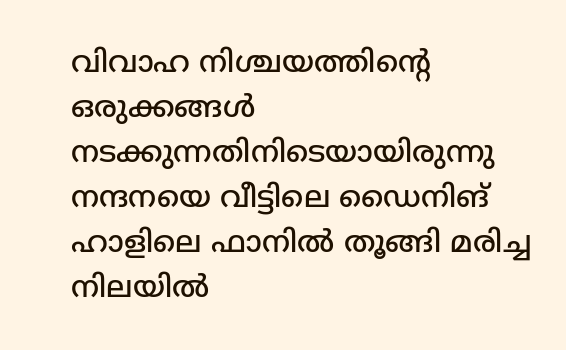വിവാഹ നിശ്ചയത്തിന്റെ ഒരുക്കങ്ങള്‍ നടക്കുന്നതിനിടെയായിരുന്നു നന്ദനയെ വീട്ടിലെ ഡൈനിങ് ഹാളിലെ ഫാനില്‍ തൂങ്ങി മരിച്ച നിലയില്‍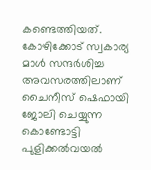കണ്ടെത്തിയത്. കോഴിക്കോട് സ്വകാര്യ മാള്‍ സന്ദര്‍ശിച്ച അവസരത്തിലാണ് ചൈനീസ് ഷെഫായി ജോലി ചെയ്യുന്ന കൊണ്ടോട്ടി പുളിക്കല്‍വയല്‍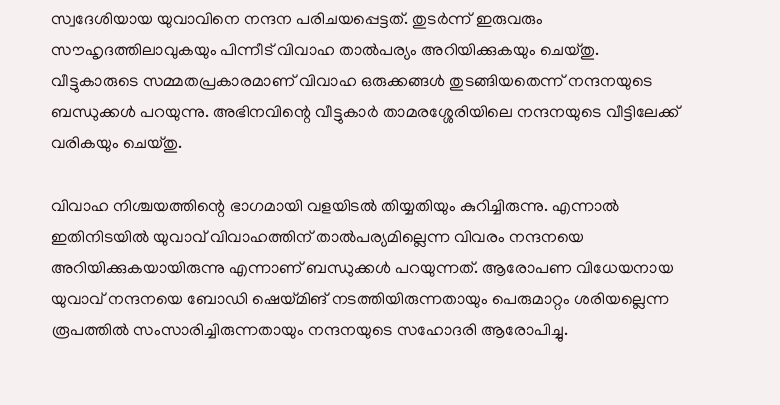സ്വദേശിയായ യുവാവിനെ നന്ദന പരിചയപ്പെട്ടത്. തുടര്‍ന്ന് ഇരുവരും സൗഹൃദത്തിലാവുകയും പിന്നീട് വിവാഹ താല്‍പര്യം അറിയിക്കുകയും ചെയ്തു. വീട്ടുകാരുടെ സമ്മതപ്രകാരമാണ് വിവാഹ ഒരുക്കങ്ങള്‍ തുടങ്ങിയതെന്ന് നന്ദനയുടെ ബന്ധുക്കള്‍ പറയുന്നു. അഭിനവിന്റെ വീട്ടുകാര്‍ താമരശ്ശേരിയിലെ നന്ദനയുടെ വീട്ടിലേക്ക് വരികയും ചെയ്തു.

വിവാഹ നിശ്ചയത്തിന്റെ ഭാഗമായി വളയിടല്‍ തിയ്യതിയും കുറിച്ചിരുന്നു. എന്നാല്‍ ഇതിനിടയില്‍ യുവാവ് വിവാഹത്തിന് താല്‍പര്യമില്ലെന്ന വിവരം നന്ദനയെ അറിയിക്കുകയായിരുന്നു എന്നാണ് ബന്ധുക്കള്‍ പറയുന്നത്. ആരോപണ വിധേയനായ യുവാവ് നന്ദനയെ ബോഡി ഷെയ്മിങ് നടത്തിയിരുന്നതായും പെരുമാറ്റം ശരിയല്ലെന്ന രൂപത്തില്‍ സംസാരിച്ചിരുന്നതായും നന്ദനയുടെ സഹോദരി ആരോപിച്ചു.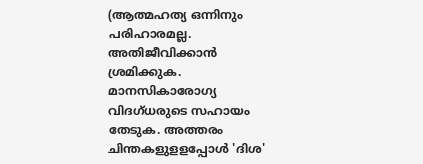(ആത്മഹത്യ ഒന്നിനും പരിഹാരമല്ല. അതിജീവിക്കാൻ ശ്രമിക്കുക. മാനസികാരോഗ്യ വിദഗ്ധരുടെ സഹായം തേടുക. അത്തരം ചിന്തകളുളളപ്പോള്‍ 'ദിശ'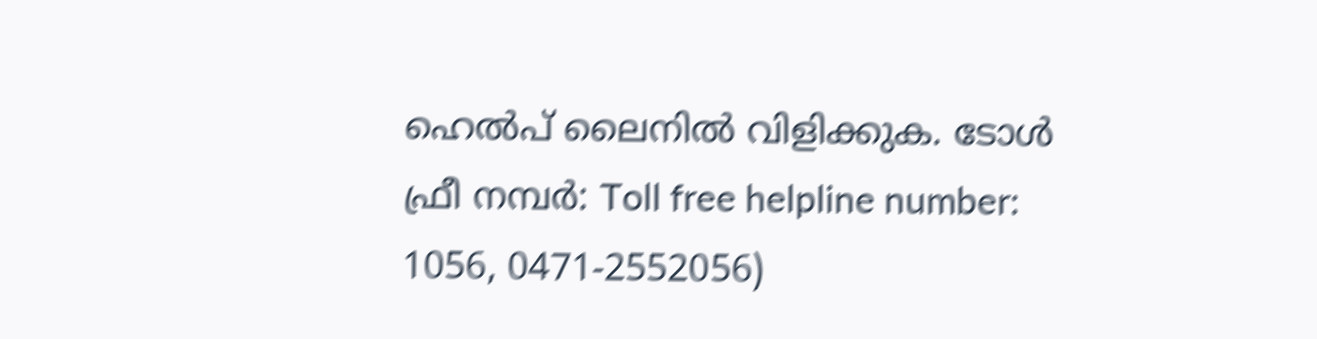ഹെല്‍പ് ലൈനില്‍ വിളിക്കുക. ടോള്‍ ഫ്രീ നമ്പര്‍: Toll free helpline number: 1056, 0471-2552056)